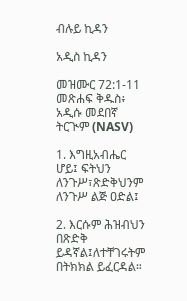ብሉይ ኪዳን

አዲስ ኪዳን

መዝሙር 72:1-11 መጽሐፍ ቅዱስ፥ አዲሱ መደበኛ ትርጒም (NASV)

1. እግዚአብሔር ሆይ፤ ፍትህን ለንጉሥ፣ጽድቅህንም ለንጉሥ ልጅ ዐድል፤

2. እርሱም ሕዝብህን በጽድቅ ይዳኛል፤ለተቸገሩትም በትክክል ይፈርዳል።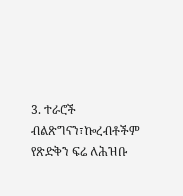3. ተራሮች ብልጽግናን፣ኰረብቶችም የጽድቅን ፍሬ ለሕዝቡ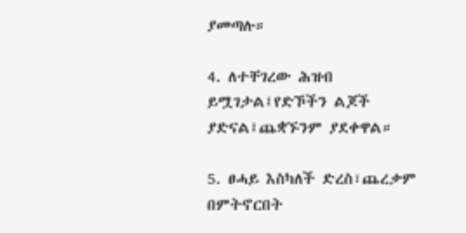ያመጣሉ።

4. ለተቸገረው ሕዝብ ይሟገታል፤የድኾችን ልጆች ያድናል፤ጨቋኙንም ያደቀዋል።

5. ፀሓይ እስካለች ድረስ፣ጨረቃም በምትኖርበት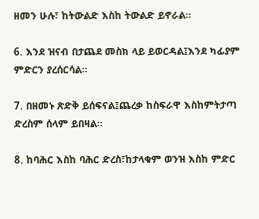ዘመን ሁሉ፣ ከትውልድ እስከ ትውልድ ይኖራል።

6. እንደ ዝናብ በታጨደ መስክ ላይ ይወርዳል፤እንደ ካፊያም ምድርን ያረሰርሳል።

7. በዘመኑ ጽድቅ ይሰፍናል፤ጨረቃ ከስፍራዋ እስከምትታጣ ድረስም ሰላም ይበዛል።

8. ከባሕር እስከ ባሕር ድረስ፣ከታላቁም ወንዝ እስከ ምድር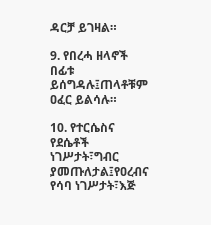ዳርቻ ይገዛል።

9. የበረሓ ዘላኖች በፊቱ ይሰግዳሉ፤ጠላቶቹም ዐፈር ይልሳሉ።

10. የተርሴስና የደሴቶች ነገሥታት፣ግብር ያመጡለታል፤የዐረብና የሳባ ነገሥታት፣እጅ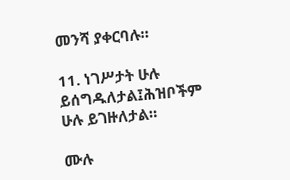መንሻ ያቀርባሉ።

11. ነገሥታት ሁሉ ይሰግዱለታል፤ሕዝቦችም ሁሉ ይገዙለታል።

ሙሉ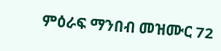ምዕራፍ ማንበብ መዝሙር 72